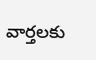వార్తలకు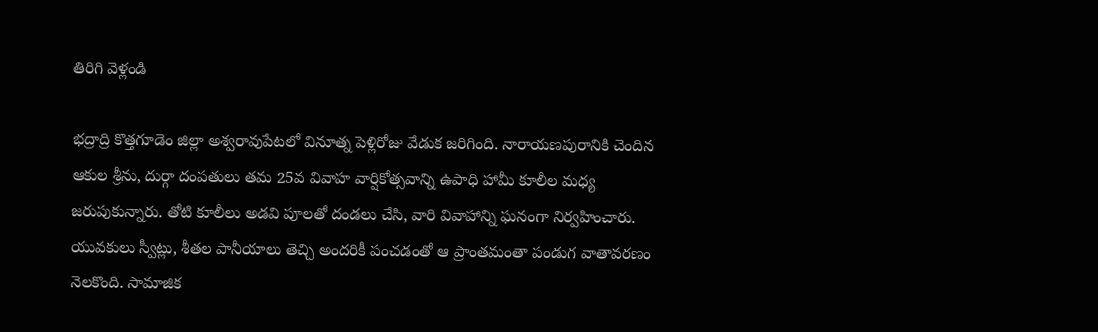తిరిగి వెళ్లండి

భద్రాద్రి కొత్తగూడెం జిల్లా అశ్వరావుపేటలో వినూత్న పెళ్లిరోజు వేడుక జరిగింది. నారాయణపురానికి చెందిన ఆకుల శ్రీను, దుర్గా దంపతులు తమ 25వ వివాహ వార్షికోత్సవాన్ని ఉపాధి హామీ కూలీల మధ్య జరుపుకున్నారు. తోటి కూలీలు అడవి పూలతో దండలు చేసి, వారి వివాహాన్ని ఘనంగా నిర్వహించారు.
యువకులు స్వీట్లు, శీతల పానీయాలు తెచ్చి అందరికీ పంచడంతో ఆ ప్రాంతమంతా పండుగ వాతావరణం నెలకొంది. సామాజిక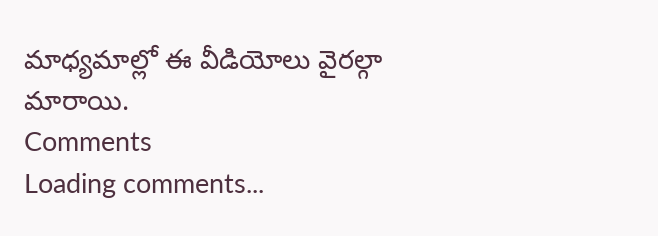మాధ్యమాల్లో ఈ వీడియోలు వైరల్గా మారాయి.
Comments
Loading comments...